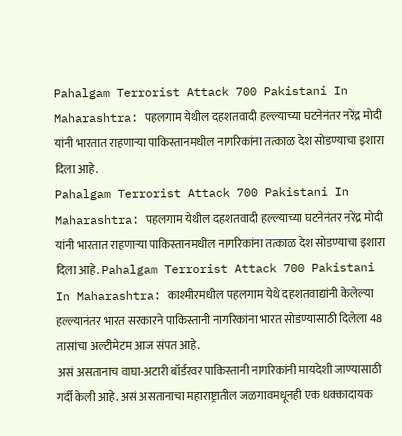Pahalgam Terrorist Attack 700 Pakistani In Maharashtra: पहलगाम येथील दहशतवादी हल्ल्याच्या घटनेनंतर नरेंद्र मोदी यांनी भारतात राहणाऱ्या पाकिस्तानमधील नागरिकांना तत्काळ देश सोडण्याचा इशारा दिला आहे.
Pahalgam Terrorist Attack 700 Pakistani In Maharashtra: पहलगाम येथील दहशतवादी हल्ल्याच्या घटनेनंतर नरेंद्र मोदी यांनी भारतात राहणाऱ्या पाकिस्तानमधील नागरिकांना तत्काळ देश सोडण्याचा इशारा दिला आहे. Pahalgam Terrorist Attack 700 Pakistani In Maharashtra: काश्मीरमधील पहलगाम येथे दहशतवाद्यांनी केलेल्या हल्ल्यानंतर भारत सरकारने पाकिस्तानी नागरिकांना भारत सोडण्यासाठी दिलेला 48 तासांचा अल्टीमेटम आज संपत आहे.
असं असतानाच वाघा-अटारी बॉर्डरवर पाकिस्तानी नागरिकांनी मायदेशी जाण्यासाठी गर्दी केली आहे. असं असतानाचा महाराष्ट्रातील जळगावमधूनही एक धक्कादायक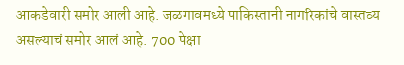आकडेवारी समोर आली आहे. जळगावमध्ये पाकिस्तानी नागरिकांचे वास्तव्य असल्याचं समोर आलं आहे. 700 पेक्षा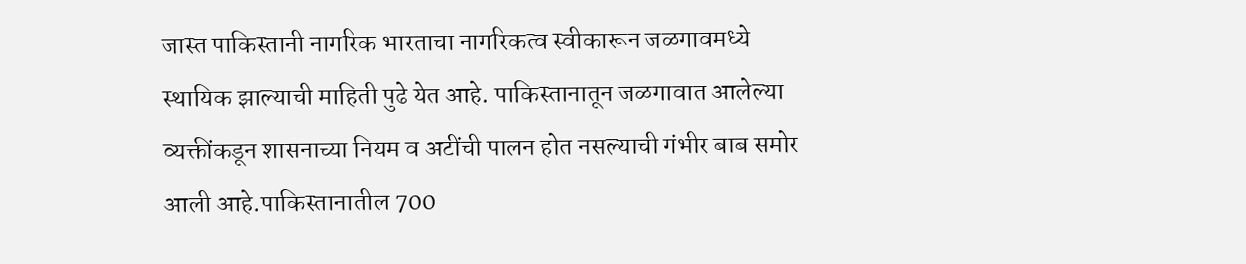जास्त पाकिस्तानी नागरिक भारताचा नागरिकत्व स्वीकारून जळगावमध्ये स्थायिक झाल्याची माहिती पुढे येत आहे. पाकिस्तानातून जळगावात आलेल्या व्यक्तींकडून शासनाच्या नियम व अटींची पालन होत नसल्याची गंभीर बाब समोर आली आहे.पाकिस्तानातील 700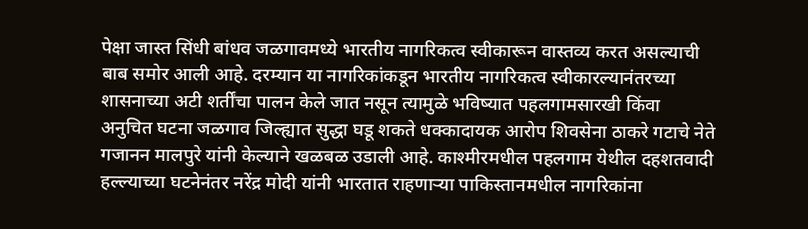पेक्षा जास्त सिंधी बांधव जळगावमध्ये भारतीय नागरिकत्व स्वीकारून वास्तव्य करत असल्याची बाब समोर आली आहे. दरम्यान या नागरिकांकडून भारतीय नागरिकत्व स्वीकारल्यानंतरच्या शासनाच्या अटी शर्तींचा पालन केले जात नसून त्यामुळे भविष्यात पहलगामसारखी किंवा अनुचित घटना जळगाव जिल्ह्यात सुद्धा घडू शकते धक्कादायक आरोप शिवसेना ठाकरे गटाचे नेते गजानन मालपुरे यांनी केल्याने खळबळ उडाली आहे. काश्मीरमधील पहलगाम येथील दहशतवादी हल्ल्याच्या घटनेनंतर नरेंद्र मोदी यांनी भारतात राहणाऱ्या पाकिस्तानमधील नागरिकांना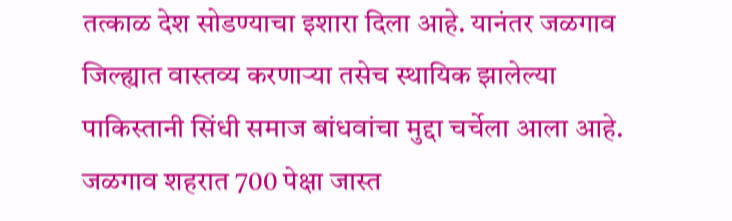तत्काळ देश सोडण्याचा इशारा दिला आहे. यानंतर जळगाव जिल्ह्यात वास्तव्य करणाऱ्या तसेच स्थायिक झालेल्या पाकिस्तानी सिंधी समाज बांधवांचा मुद्दा चर्चेला आला आहे. जळगाव शहरात 700 पेक्षा जास्त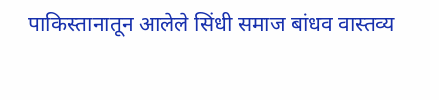पाकिस्तानातून आलेले सिंधी समाज बांधव वास्तव्य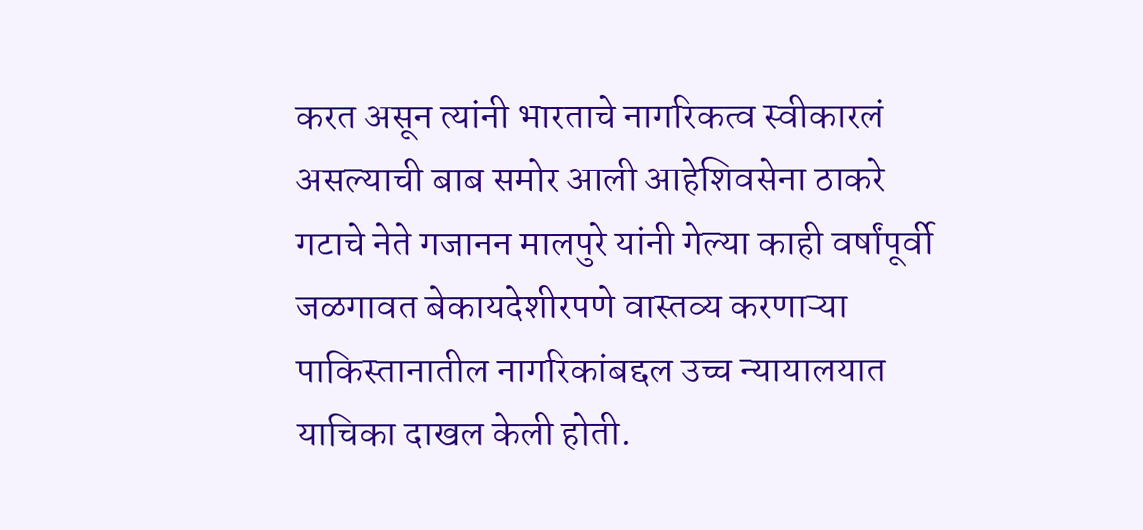करत असून त्यांनी भारताचे नागरिकत्व स्वीकारलं असल्याची बाब समोर आली आहेशिवसेना ठाकरे गटाचे नेते गजानन मालपुरे यांनी गेल्या काही वर्षांपूर्वी जळगावत बेकायदेशीरपणे वास्तव्य करणाऱ्या पाकिस्तानातील नागरिकांबद्दल उच्च न्यायालयात याचिका दाखल केली होती.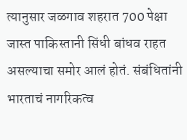त्यानुसार जळगाव शहरात 700 पेक्षा जास्त पाकिस्तानी सिंधी बांधव राहत असल्याचा समोर आलं होतं. संबंधितांनी भारताचं नागरिकत्व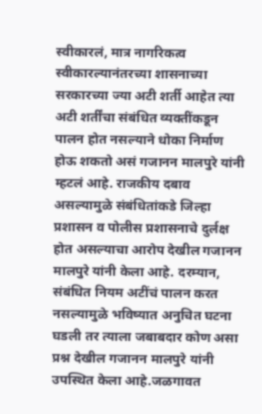स्वीकारलं, मात्र नागरिकत्व स्वीकारल्यानंतरच्या शासनाच्या सरकारच्या ज्या अटी शर्ती आहेत त्या अटी शर्तींचा संबंधित व्यक्तींकडून पालन होत नसल्याने धोका निर्माण होऊ शकतो असं गजानन मालपुरे यांनी म्हटलं आहे. राजकीय दबाव असल्यामुळे संबंधितांकडे जिल्हा प्रशासन व पोलीस प्रशासनाचे दुर्लक्ष होत असल्याचा आरोप देखील गजानन मालपुरे यांनी केला आहे. दरम्यान, संबंधित नियम अटींचं पालन करत नसल्यामुळे भविष्यात अनुचित घटना घडली तर त्याला जबाबदार कोण असा प्रश्न देखील गजानन मालपुरे यांनी उपस्थित केला आहे.जळगावत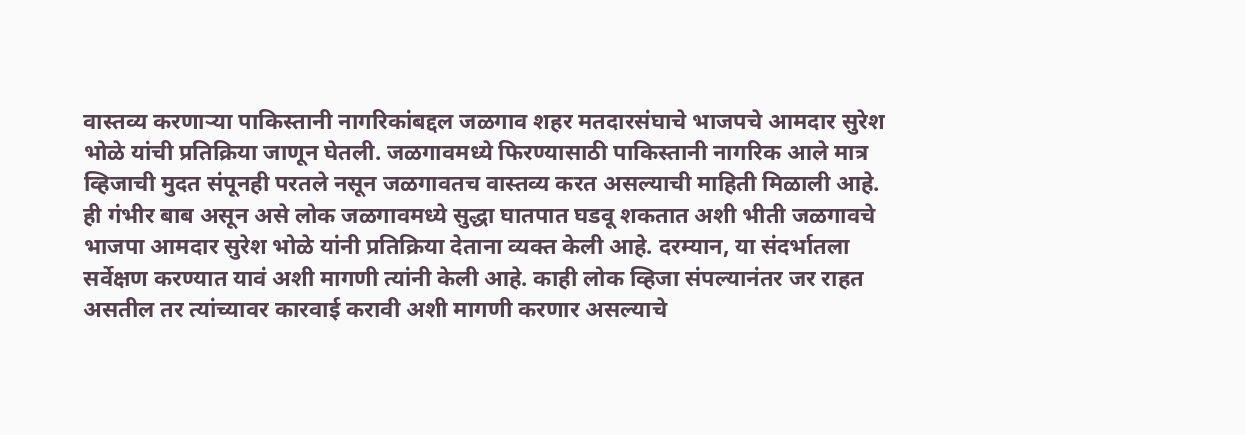वास्तव्य करणाऱ्या पाकिस्तानी नागरिकांबद्दल जळगाव शहर मतदारसंघाचे भाजपचे आमदार सुरेश भोळे यांची प्रतिक्रिया जाणून घेतली. जळगावमध्ये फिरण्यासाठी पाकिस्तानी नागरिक आले मात्र व्हिजाची मुदत संपूनही परतले नसून जळगावतच वास्तव्य करत असल्याची माहिती मिळाली आहे. ही गंभीर बाब असून असे लोक जळगावमध्ये सुद्धा घातपात घडवू शकतात अशी भीती जळगावचे भाजपा आमदार सुरेश भोळे यांनी प्रतिक्रिया देताना व्यक्त केली आहे. दरम्यान, या संदर्भातला सर्वेक्षण करण्यात यावं अशी मागणी त्यांनी केली आहे. काही लोक व्हिजा संपल्यानंतर जर राहत असतील तर त्यांच्यावर कारवाई करावी अशी मागणी करणार असल्याचे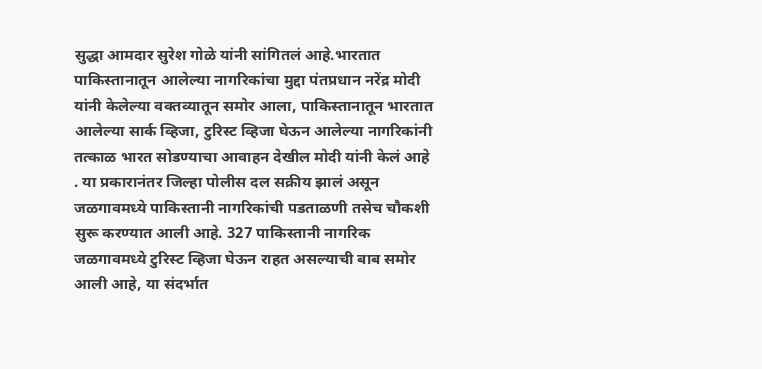सुद्धा आमदार सुरेश गोळे यांनी सांगितलं आहे.भारतात पाकिस्तानातून आलेल्या नागरिकांचा मुद्दा पंतप्रधान नरेंद्र मोदी यांनी केलेल्या वक्तव्यातून समोर आला, पाकिस्तानातून भारतात आलेल्या सार्क व्हिजा, टुरिस्ट व्हिजा घेऊन आलेल्या नागरिकांनी तत्काळ भारत सोडण्याचा आवाहन देखील मोदी यांनी केलं आहे . या प्रकारानंतर जिल्हा पोलीस दल सक्रीय झालं असून जळगावमध्ये पाकिस्तानी नागरिकांची पडताळणी तसेच चौकशी सुरू करण्यात आली आहे. 327 पाकिस्तानी नागरिक जळगावमध्ये टुरिस्ट व्हिजा घेऊन राहत असल्याची बाब समोर आली आहे, या संदर्भात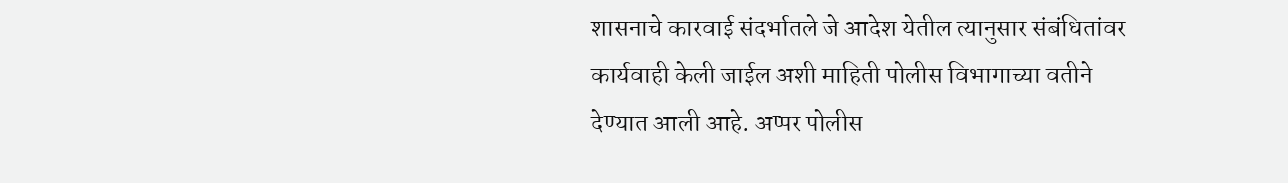शासनाचे कारवाई संदर्भातले जे आदेश येतील त्यानुसार संबंधितांवर कार्यवाही केली जाईल अशी माहिती पोलीस विभागाच्या वतीने देण्यात आली आहे. अप्पर पोलीस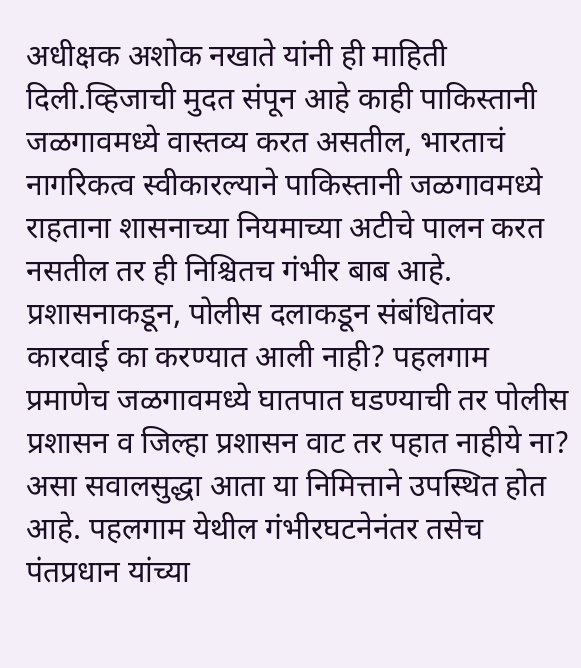अधीक्षक अशोक नखाते यांनी ही माहिती दिली.व्हिजाची मुदत संपून आहे काही पाकिस्तानी जळगावमध्ये वास्तव्य करत असतील, भारताचं नागरिकत्व स्वीकारल्याने पाकिस्तानी जळगावमध्ये राहताना शासनाच्या नियमाच्या अटीचे पालन करत नसतील तर ही निश्चितच गंभीर बाब आहे. प्रशासनाकडून, पोलीस दलाकडून संबंधितांवर कारवाई का करण्यात आली नाही? पहलगाम प्रमाणेच जळगावमध्ये घातपात घडण्याची तर पोलीस प्रशासन व जिल्हा प्रशासन वाट तर पहात नाहीये ना? असा सवालसुद्धा आता या निमित्ताने उपस्थित होत आहे. पहलगाम येथील गंभीरघटनेनंतर तसेच पंतप्रधान यांच्या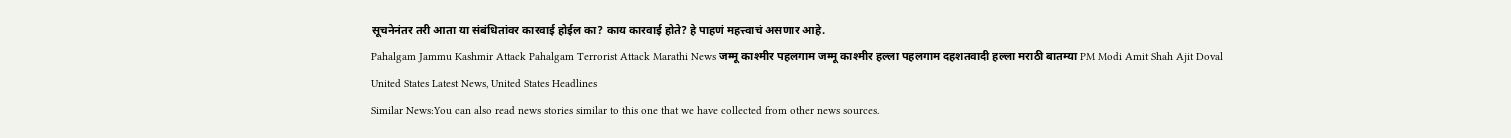सूचनेनंतर तरी आता या संबंधितांवर कारवाई होईल का? काय कारवाई होते? हे पाहणं महत्त्वाचं असणार आहे.
Pahalgam Jammu Kashmir Attack Pahalgam Terrorist Attack Marathi News जम्मू काश्मीर पहलगाम जम्मू काश्मीर हल्ला पहलगाम दहशतवादी हल्ला मराठी बातम्या PM Modi Amit Shah Ajit Doval
United States Latest News, United States Headlines
Similar News:You can also read news stories similar to this one that we have collected from other news sources.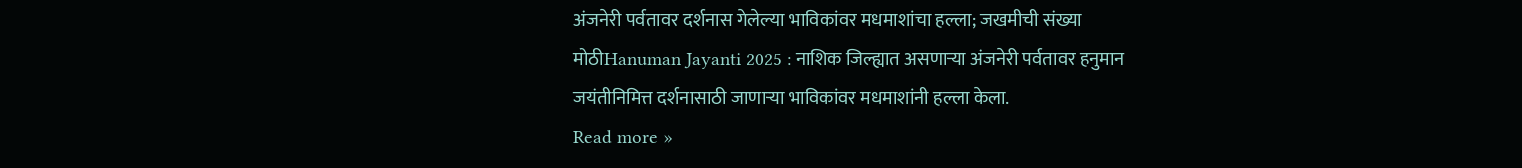अंजनेरी पर्वतावर दर्शनास गेलेल्या भाविकांवर मधमाशांचा हल्ला; जखमीची संख्या मोठीHanuman Jayanti 2025 : नाशिक जिल्ह्यात असणाऱ्या अंजनेरी पर्वतावर हनुमान जयंतीनिमित्त दर्शनासाठी जाणाऱ्या भाविकांवर मधमाशांनी हल्ला केला.
Read more »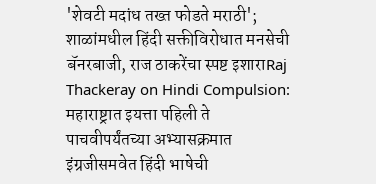'शेवटी मदांध तख्त फोडते मराठी'; शाळांमधील हिंदी सक्तीविरोधात मनसेची बॅनरबाजी, राज ठाकरेंचा स्पष्ट इशाराRaj Thackeray on Hindi Compulsion: महाराष्ट्रात इयत्ता पहिली ते पाचवीपर्यंतच्या अभ्यासक्रमात इंग्रजीसमवेत हिंदी भाषेची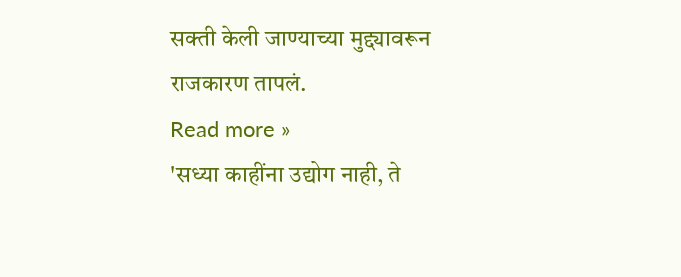सक्ती केली जाण्याच्या मुद्द्यावरून राजकारण तापलं.
Read more »
'सध्या काहींना उद्योग नाही, ते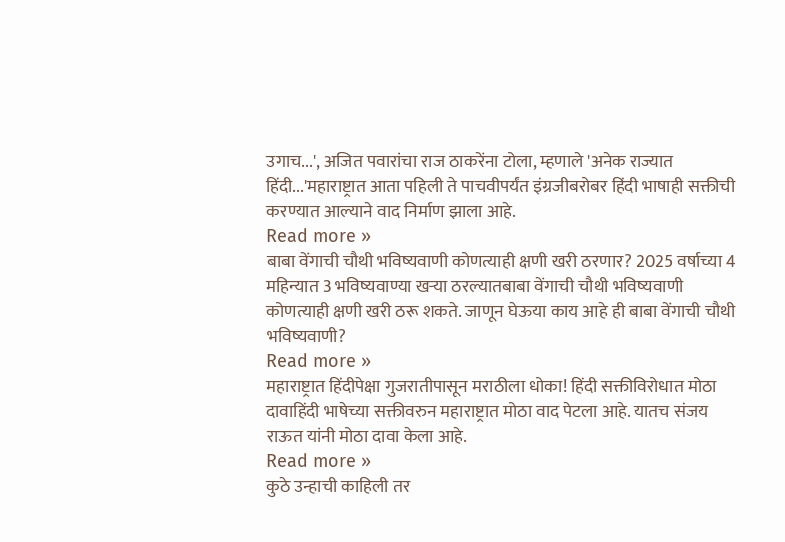उगाच...', अजित पवारांचा राज ठाकरेंना टोला, म्हणाले 'अनेक राज्यात हिंदी...'महाराष्ट्रात आता पहिली ते पाचवीपर्यंत इंग्रजीबरोबर हिंदी भाषाही सक्तीची करण्यात आल्याने वाद निर्माण झाला आहे.
Read more »
बाबा वेंगाची चौथी भविष्यवाणी कोणत्याही क्षणी खरी ठरणार? 2025 वर्षाच्या 4 महिन्यात 3 भविष्यवाण्या खऱ्या ठरल्यातबाबा वेंगाची चौथी भविष्यवाणी कोणत्याही क्षणी खरी ठरू शकते. जाणून घेऊया काय आहे ही बाबा वेंगाची चौथी भविष्यवाणी?
Read more »
महाराष्ट्रात हिंदीपेक्षा गुजरातीपासून मराठीला धोका! हिंदी सक्तीविरोधात मोठा दावाहिंदी भाषेच्या सक्तीवरुन महाराष्ट्रात मोठा वाद पेटला आहे. यातच संजय राऊत यांनी मोठा दावा केला आहे.
Read more »
कुठे उन्हाची काहिली तर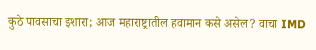कुठे पावसाचा इशारा; आज महाराष्ट्रातील हवामान कसे असेल? वाचा IMD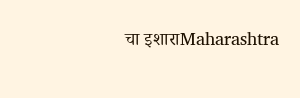चा इशाराMaharashtra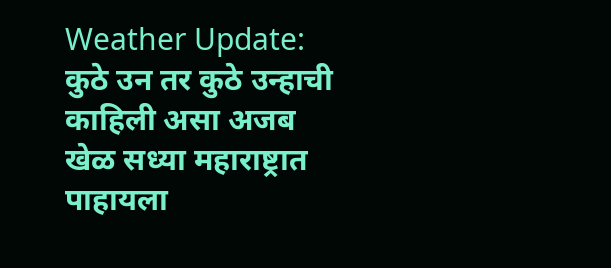Weather Update: कुठे उन तर कुठे उन्हाची काहिली असा अजब खेळ सध्या महाराष्ट्रात पाहायला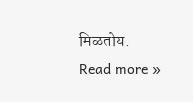मिळतोय.
Read more »